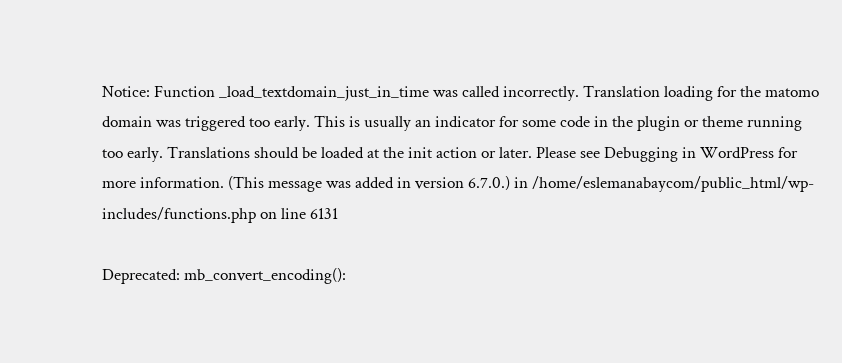Notice: Function _load_textdomain_just_in_time was called incorrectly. Translation loading for the matomo domain was triggered too early. This is usually an indicator for some code in the plugin or theme running too early. Translations should be loaded at the init action or later. Please see Debugging in WordPress for more information. (This message was added in version 6.7.0.) in /home/eslemanabaycom/public_html/wp-includes/functions.php on line 6131

Deprecated: mb_convert_encoding():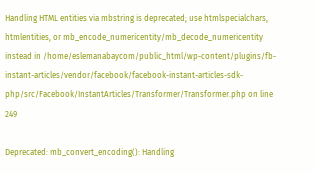Handling HTML entities via mbstring is deprecated; use htmlspecialchars, htmlentities, or mb_encode_numericentity/mb_decode_numericentity instead in /home/eslemanabaycom/public_html/wp-content/plugins/fb-instant-articles/vendor/facebook/facebook-instant-articles-sdk-php/src/Facebook/InstantArticles/Transformer/Transformer.php on line 249

Deprecated: mb_convert_encoding(): Handling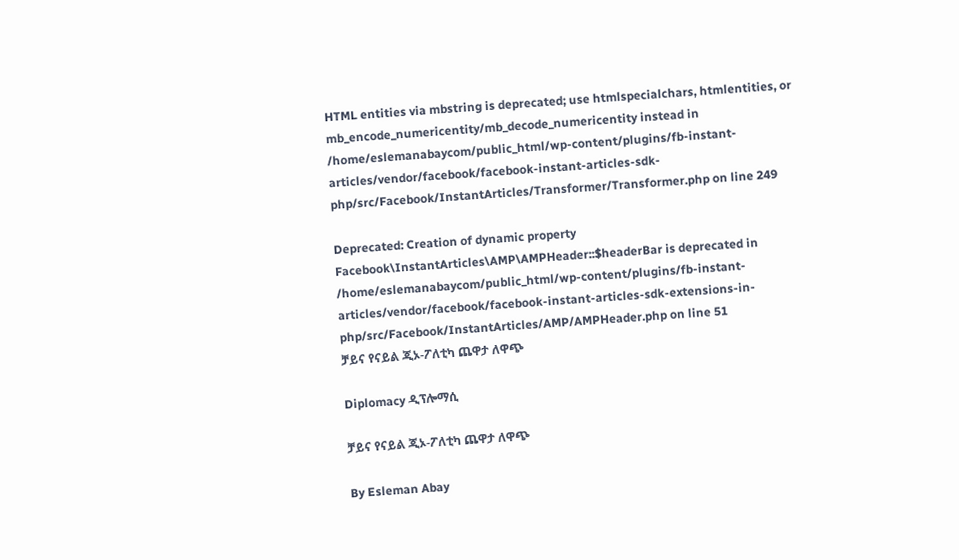HTML entities via mbstring is deprecated; use htmlspecialchars, htmlentities, or mb_encode_numericentity/mb_decode_numericentity instead in /home/eslemanabaycom/public_html/wp-content/plugins/fb-instant-articles/vendor/facebook/facebook-instant-articles-sdk-php/src/Facebook/InstantArticles/Transformer/Transformer.php on line 249

Deprecated: Creation of dynamic property Facebook\InstantArticles\AMP\AMPHeader::$headerBar is deprecated in /home/eslemanabaycom/public_html/wp-content/plugins/fb-instant-articles/vendor/facebook/facebook-instant-articles-sdk-extensions-in-php/src/Facebook/InstantArticles/AMP/AMPHeader.php on line 51
ቻይና የናይል ጂኦ-ፖለቲካ ጨዋታ ለዋጭ

Diplomacy ዲፕሎማሲ

ቻይና የናይል ጂኦ-ፖለቲካ ጨዋታ ለዋጭ

By Esleman Abay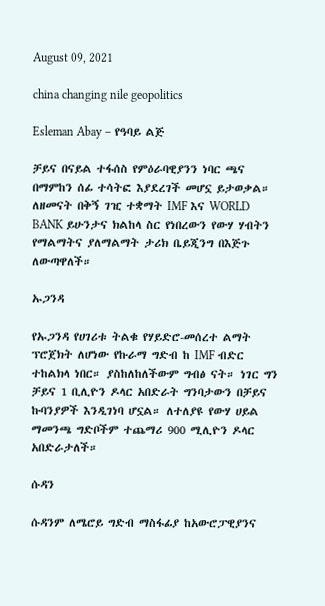August 09, 2021

china changing nile geopolitics

Esleman Abay – የዓባይ ልጅ

ቻይና በናይል ተፋሰስ የምዕራባዊያንን ነባር ጫና በማምከን ሰፊ ተሳትፎ እያደረገች መሆኗ ይታወቃል። ለዘመናት በቅኝ ገዢ ተቋማት IMF እና WORLD BANK ይሁንታና ክልከላ ስር የነበረውን የውሃ ሃብትን የማልማትና ያለማልማት ታሪክ ቤይጂንግ በእጅጉ ለውጣዋለች።

ኡጋንዳ

የኡጋንዳ የሀገሪቱ ትልቁ የሃይድሮ-መሰረተ ልማት ፕሮጀክት ለሆነው የኩራማ ግድብ ከ IMF ብድር ተከልክላ ነበር። ያስከለከለችውም ግብፅ ናት። ነገር ግን ቻይና 1 ቢሊዮን ዶላር አበድራት ግንባታውን በቻይና ኩባንያዎች እንዲገነባ ሆኗል። ለተለያዩ የውሃ ሀይል ማመንጫ ግድቦችም ተጨማሪ 900 ሚሊዮን ዶላር አበድራታለች።

ሱዳን

ሱዳንም ለሜሮይ ግድብ ማስፋፊያ ከአውሮፓዊያንና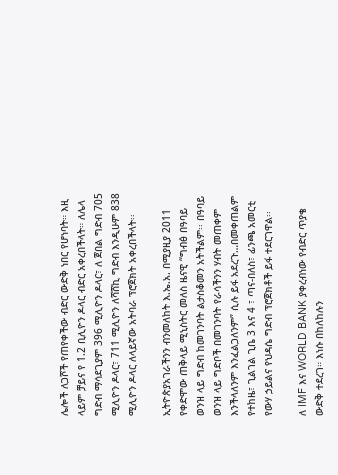ሌሎች ለጋሾች የጠየቀችው ብድር ውድቅ ነበር የሆነባት። እዚ ላይም ቻይና የ 1.2 ቢሊዮን ዶላር ብድር አቀረበችላት። ለሌላ ግድብ ማሳደጊያም 396 ሚሊዮን ዶላር፣ ለ ጀበል ግድብ 705 ሚሊዮን ዶላር፣ 711 ሚሊዮን ለሻሸኪ ግድብ እንዲሁም 838 ሚሊዮን ዶላር ለላይኛው አትባራ ፕሮጀክት አቀረበችላት፡፡

ኢትዮጵያአገራችንን ብንመለከት እ.ኤ.አ. በሚያዚያ 2011 የቀድሞው ጠቅላይ ሚኒስትር መለስ ዜናዊ “ግብፅ በዓባይ ወንዝ ላይ ግድብ ከመገንባት ልታስቆመን አትችልም፡፡ በዓባይ ወንዝ ላይ ግድቦች በመገንባት የራሳችንን ሃብት መጠቀም እንችላለንም እንፈልጋለንም” ሲሉ ይፋ አደረጉ…በመቀጠልም የተከዜ፣ ጊልገል ጊቤ 3 እና 4 ፣ ጣና-በለስ፣ ፊንጫ አመርቲ የውሃ ኃይልና የህዳሴ ግድብ ፕሮጀክቶች ይፋ ተደርገዋል፡፡

ለ IMF እና WORLD BANK ያቀረብነው የብድር ጥያቄ ውድቅ ተደረገ። እነሱ በከለከሉን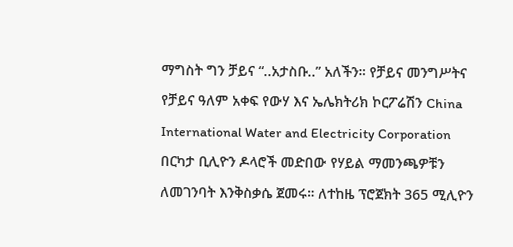ማግስት ግን ቻይና “..አታስቡ..” አለችን። የቻይና መንግሥትና የቻይና ዓለም አቀፍ የውሃ እና ኤሌክትሪክ ኮርፖሬሽን China International Water and Electricity Corporation በርካታ ቢሊዮን ዶላሮች መድበው የሃይል ማመንጫዎቹን ለመገንባት እንቅስቃሴ ጀመሩ። ለተከዜ ፕሮጀክት 365 ሚሊዮን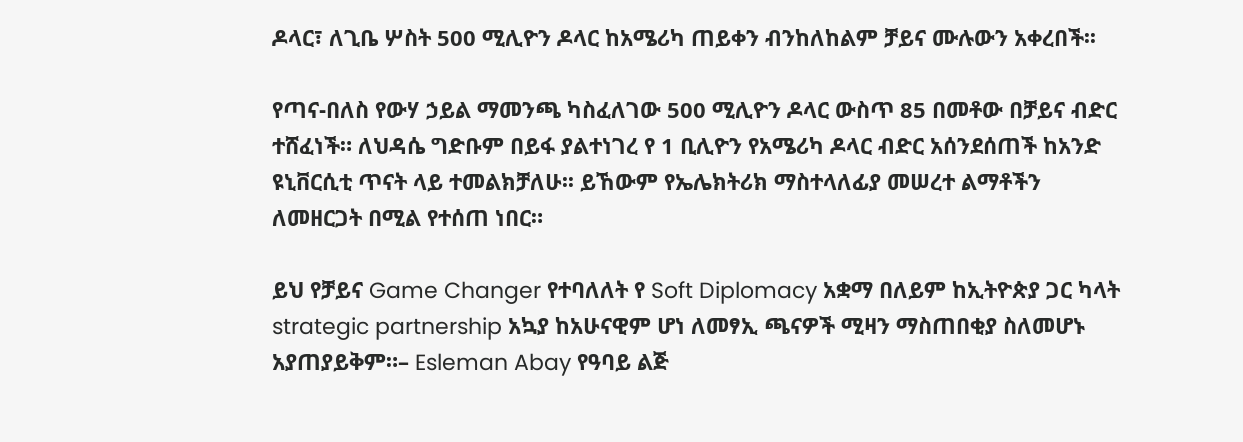ዶላር፣ ለጊቤ ሦስት 500 ሚሊዮን ዶላር ከአሜሪካ ጠይቀን ብንከለከልም ቻይና ሙሉውን አቀረበች፡፡

የጣና-በለስ የውሃ ኃይል ማመንጫ ካስፈለገው 500 ሚሊዮን ዶላር ውስጥ 85 በመቶው በቻይና ብድር ተሸፈነች። ለህዳሴ ግድቡም በይፋ ያልተነገረ የ 1 ቢሊዮን የአሜሪካ ዶላር ብድር አሰንደሰጠች ከአንድ ዩኒቨርሲቲ ጥናት ላይ ተመልክቻለሁ፡፡ ይኸውም የኤሌክትሪክ ማስተላለፊያ መሠረተ ልማቶችን ለመዘርጋት በሚል የተሰጠ ነበር።

ይህ የቻይና Game Changer የተባለለት የ Soft Diplomacy አቋማ በለይም ከኢትዮጵያ ጋር ካላት strategic partnership አኳያ ከአሁናዊም ሆነ ለመፃኢ ጫናዎች ሚዛን ማስጠበቂያ ስለመሆኑ አያጠያይቅም።– Esleman Abay የዓባይ ልጅ